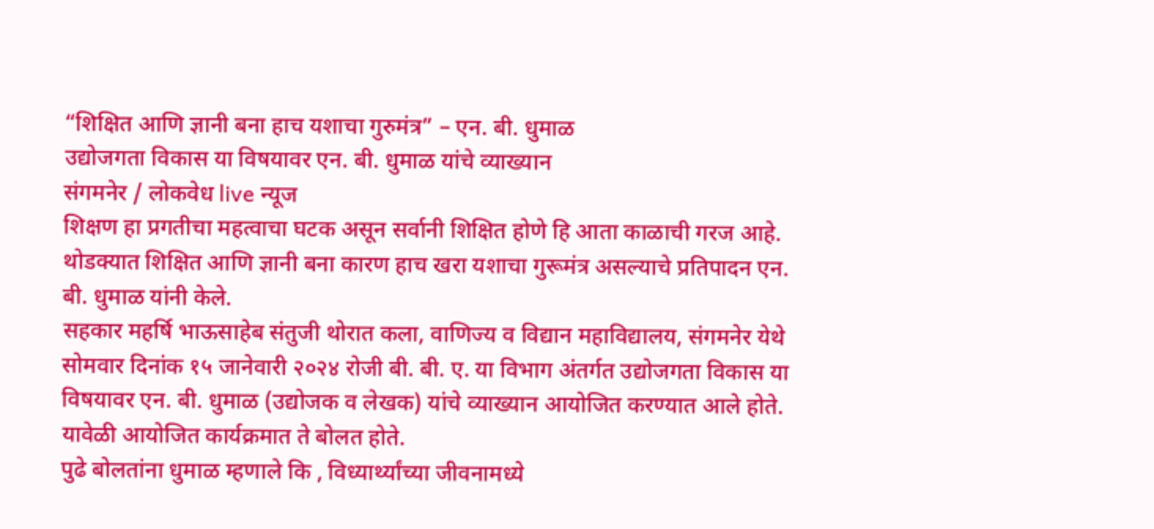“शिक्षित आणि ज्ञानी बना हाच यशाचा गुरुमंत्र” – एन. बी. धुमाळ
उद्योजगता विकास या विषयावर एन. बी. धुमाळ यांचे व्याख्यान
संगमनेर / लोकवेध live न्यूज
शिक्षण हा प्रगतीचा महत्वाचा घटक असून सर्वानी शिक्षित होणे हि आता काळाची गरज आहे. थोडक्यात शिक्षित आणि ज्ञानी बना कारण हाच खरा यशाचा गुरूमंत्र असल्याचे प्रतिपादन एन. बी. धुमाळ यांनी केले.
सहकार महर्षि भाऊसाहेब संतुजी थोरात कला, वाणिज्य व विद्यान महाविद्यालय, संगमनेर येथे सोमवार दिनांक १५ जानेवारी २०२४ रोजी बी. बी. ए. या विभाग अंतर्गत उद्योजगता विकास या विषयावर एन. बी. धुमाळ (उद्योजक व लेखक) यांचे व्याख्यान आयोजित करण्यात आले होते. यावेळी आयोजित कार्यक्रमात ते बोलत होते.
पुढे बोलतांना धुमाळ म्हणाले कि , विध्यार्थ्यांच्या जीवनामध्ये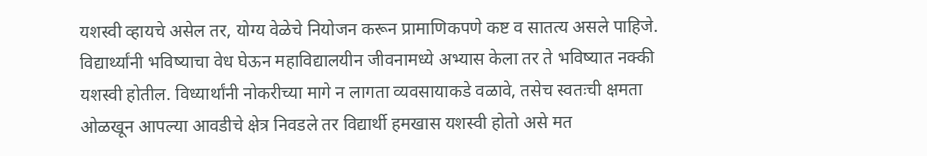यशस्वी व्हायचे असेल तर, योग्य वेळेचे नियोजन करून प्रामाणिकपणे कष्ट व सातत्य असले पाहिजे. विद्यार्थ्यांनी भविष्याचा वेध घेऊन महाविद्यालयीन जीवनामध्ये अभ्यास केला तर ते भविष्यात नक्की यशस्वी होतील. विध्यार्थांनी नोकरीच्या मागे न लागता व्यवसायाकडे वळावे, तसेच स्वतःची क्षमता ओळखून आपल्या आवडीचे क्षेत्र निवडले तर विद्यार्थी हमखास यशस्वी होतो असे मत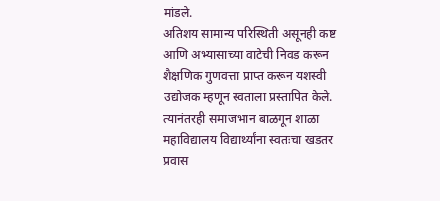मांडले.
अतिशय सामान्य परिस्थिती असूनही कष्ट आणि अभ्यासाच्या वाटेची निवड करून शैक्षणिक गुणवत्ता प्राप्त करून यशस्वी उद्योजक म्हणून स्वताला प्रस्तापित केले. त्यानंतरही समाजभान बाळगून शाळा महाविद्यालय विद्यार्थ्यांना स्वतःचा खडतर प्रवास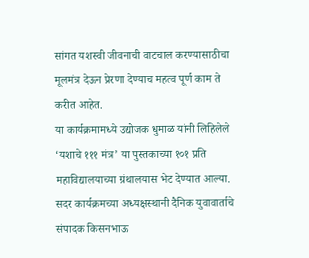सांगत यशस्वी जीवनाची वाटचाल करण्यासाठीचा मूलमंत्र देऊन प्रेरणा देण्याच महत्व पूर्ण काम ते करीत आहेत.
या कार्यक्रमामध्ये उद्योजक धुमाळ यांनी लिहिलेले ‘यशाचे १११ मंत्र’ या पुस्तकाच्या १०१ प्रति महाविद्यालयाच्या ग्रंथालयास भेट देण्यात आल्या. सदर कार्यक्रमच्या अध्यक्षस्थानी दैनिक युवावार्ताचे संपादक किसनभाऊ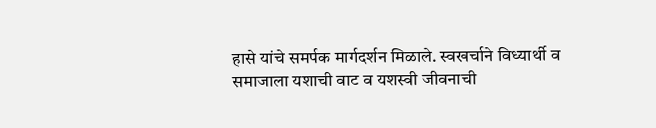हासे यांचे समर्पक मार्गदर्शन मिळाले. स्वखर्चाने विध्यार्थी व समाजाला यशाची वाट व यशस्वी जीवनाची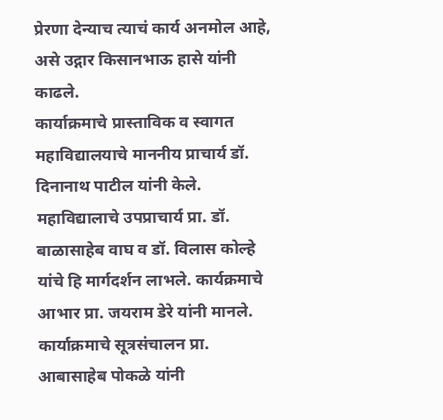प्रेरणा देन्याच त्याचं कार्य अनमोल आहे, असे उद्गार किसानभाऊ हासे यांनी काढले.
कार्याक्रमाचे प्रास्ताविक व स्वागत महाविद्यालयाचे माननीय प्राचार्य डॉ. दिनानाथ पाटील यांनी केले. महाविद्यालाचे उपप्राचार्य प्रा. डॉ. बाळासाहेब वाघ व डॉ. विलास कोल्हे यांचे हि मार्गदर्शन लाभले. कार्यक्रमाचे आभार प्रा. जयराम डेरे यांनी मानले.
कार्याक्रमाचे सूत्रसंचालन प्रा. आबासाहेब पोकळे यांनी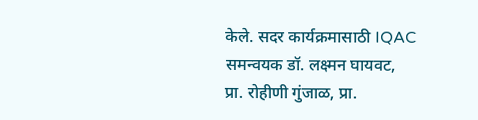केले. सदर कार्यक्रमासाठी IQAC समन्वयक डॉ. लक्ष्मन घायवट, प्रा. रोहीणी गुंजाळ, प्रा.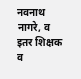नवनाथ नागरे, व इतर शिक्षक व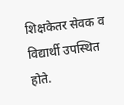शिक्षकेतर सेवक व विद्यार्थी उपस्थित होते.